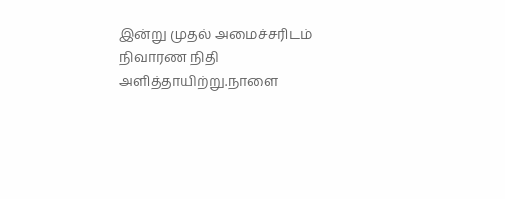இன்று முதல் அமைச்சரிடம் நிவாரண நிதி அளித்தாயிற்று.நாளை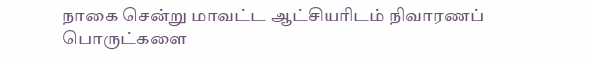நாகை சென்று மாவட்ட ஆட்சியரிடம் நிவாரணப் பொருட்களை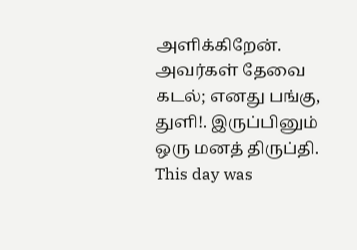அளிக்கிறேன். அவர்கள் தேவை கடல்; எனது பங்கு, துளி!. இருப்பினும் ஒரு மனத் திருப்தி.
This day was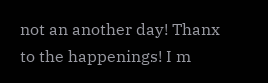not an another day! Thanx to the happenings! I m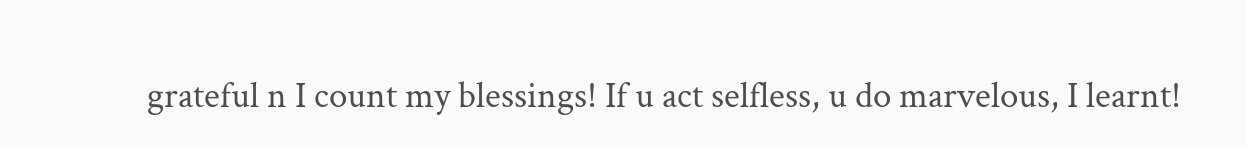grateful n I count my blessings! If u act selfless, u do marvelous, I learnt!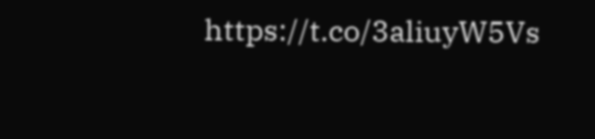https://t.co/3aliuyW5Vs